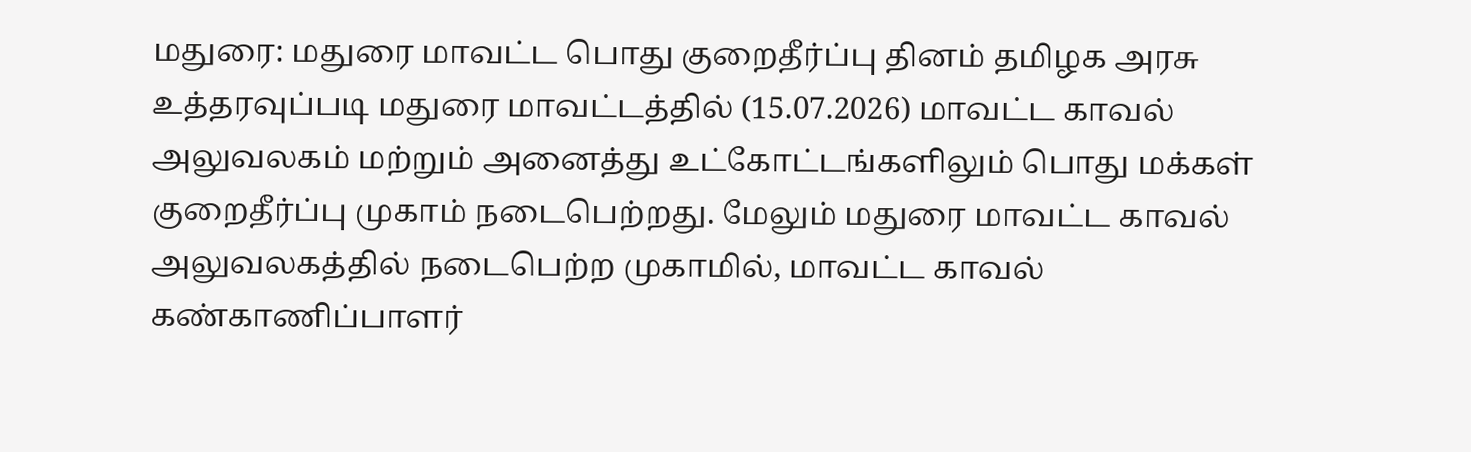மதுரை: மதுரை மாவட்ட பொது குறைதீர்ப்பு தினம் தமிழக அரசு உத்தரவுப்படி மதுரை மாவட்டத்தில் (15.07.2026) மாவட்ட காவல் அலுவலகம் மற்றும் அனைத்து உட்கோட்டங்களிலும் பொது மக்கள் குறைதீர்ப்பு முகாம் நடைபெற்றது. மேலும் மதுரை மாவட்ட காவல் அலுவலகத்தில் நடைபெற்ற முகாமில், மாவட்ட காவல் கண்காணிப்பாளர்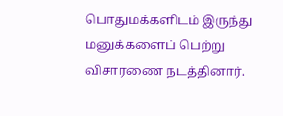பொதுமக்களிடம் இருந்து மனுக்களைப் பெற்று விசாரணை நடத்தினார்.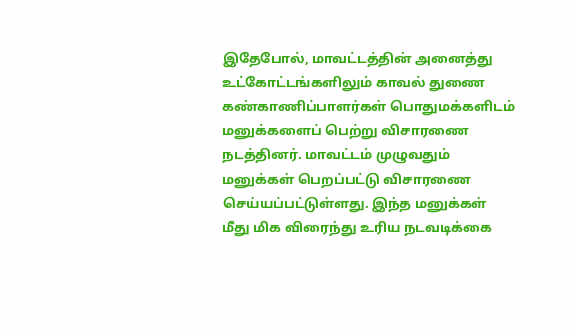இதேபோல், மாவட்டத்தின் அனைத்து உட்கோட்டங்களிலும் காவல் துணை கண்காணிப்பாளர்கள் பொதுமக்களிடம் மனுக்களைப் பெற்று விசாரணை நடத்தினர். மாவட்டம் முழுவதும் மனுக்கள் பெறப்பட்டு விசாரணை செய்யப்பட்டுள்ளது. இந்த மனுக்கள் மீது மிக விரைந்து உரிய நடவடிக்கை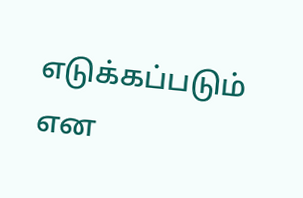எடுக்கப்படும் என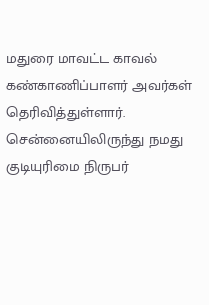மதுரை மாவட்ட காவல் கண்காணிப்பாளர் அவர்கள் தெரிவித்துள்ளார்.
சென்னையிலிருந்து நமது குடியுரிமை நிருபர்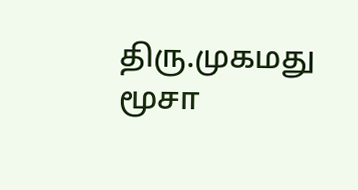திரு.முகமது மூசா